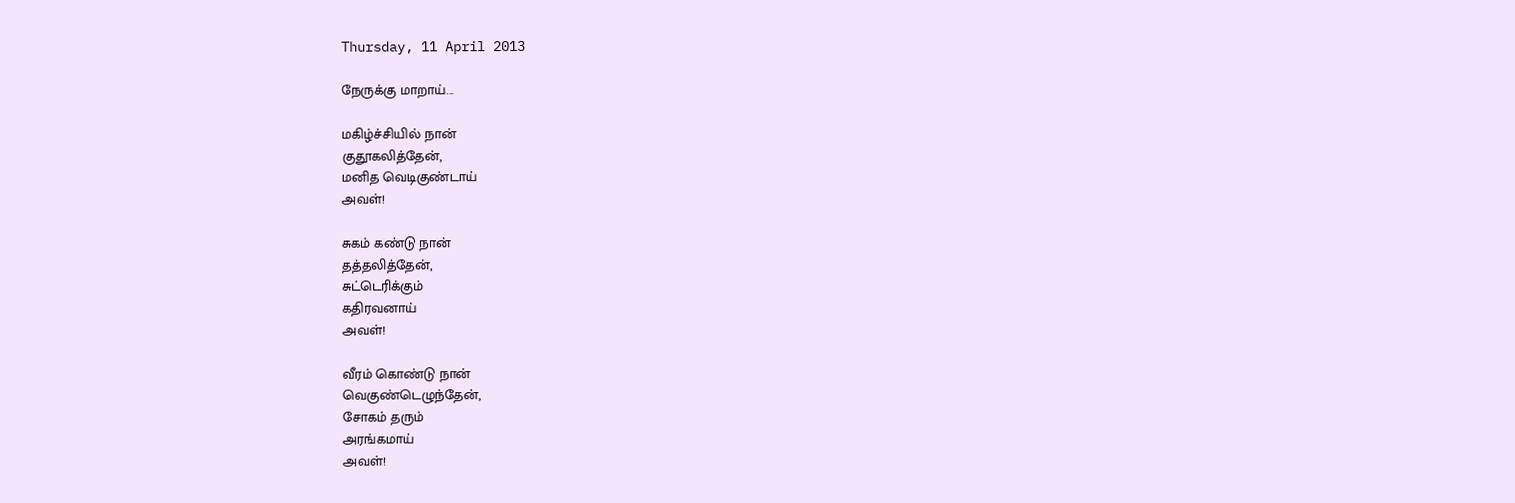Thursday, 11 April 2013

நேருக்கு மாறாய்...

மகிழ்ச்சியில் நான்
குதூகலித்தேன்,
மனித வெடிகுண்டாய்
அவள்!

சுகம் கண்டு நான்
தத்தலித்தேன்,
சுட்டெரிக்கும்
கதிரவனாய்
அவள்!

வீரம் கொண்டு நான்
வெகுண்டெழுந்தேன்,
சோகம் தரும்
அரங்கமாய்
அவள்!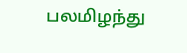பலமிழந்து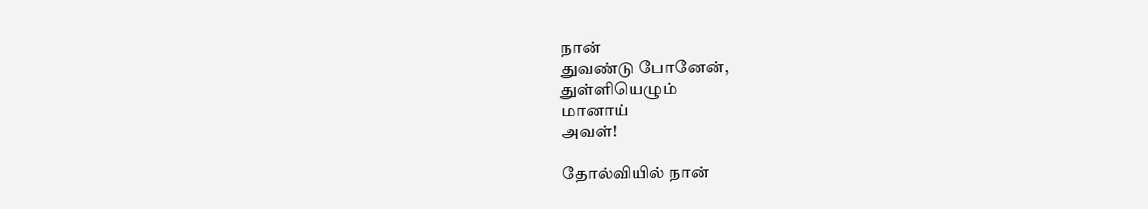நான்
துவண்டு போனேன்,
துள்ளியெழும்
மானாய்
அவள்!

தோல்வியில் நான்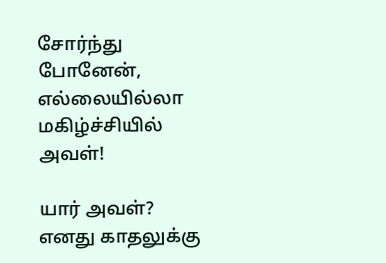சோர்ந்து போனேன்,
எல்லையில்லா
மகிழ்ச்சியில்
அவள்!

யார் அவள்?
எனது காதலுக்கு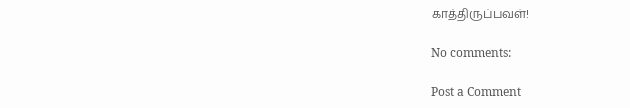காத்திருப்பவள்!

No comments:

Post a Comment